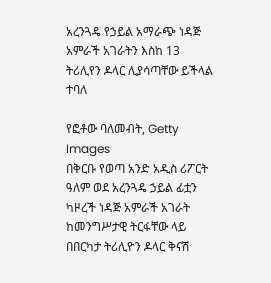አረንጓዴ የኃይል አማራጭ ነዳጅ አምራች አገራትን እስከ 13 ትሪሊየን ዶላር ሊያሳጣቸው ይችላል ተባለ

የፎቶው ባለመብት, Getty Images
በቅርቡ የወጣ አንድ አዲስ ሪፖርት ዓለም ወደ አረንጓዴ ኃይል ፊቷን ካዞረች ነዳጅ አምራች አገራት ከመንግሥታዊ ትርፋቸው ላይ በበርካታ ትሪሊዮን ዶላር ቅናሽ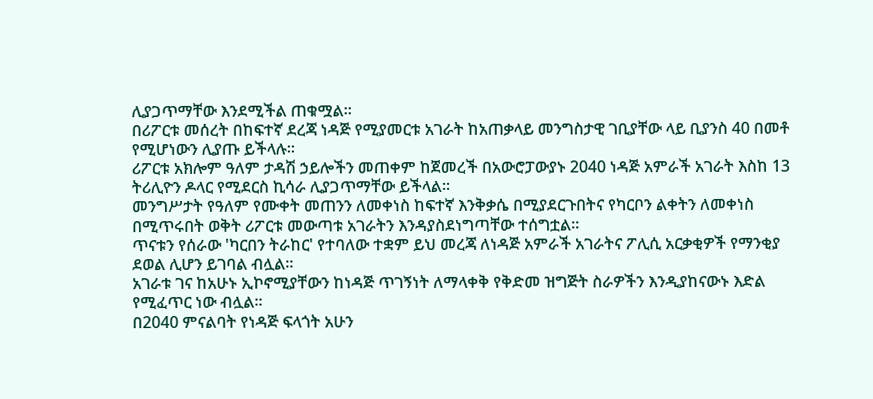ሊያጋጥማቸው እንደሚችል ጠቁሟል።
በሪፖርቱ መሰረት በከፍተኛ ደረጃ ነዳጅ የሚያመርቱ አገራት ከአጠቃላይ መንግስታዊ ገቢያቸው ላይ ቢያንስ 40 በመቶ የሚሆነውን ሊያጡ ይችላሉ።
ሪፖርቱ አክሎም ዓለም ታዳሽ ኃይሎችን መጠቀም ከጀመረች በአውሮፓውያኑ 2040 ነዳጅ አምራች አገራት እስከ 13 ትሪሊዮን ዶላር የሚደርስ ኪሳራ ሊያጋጥማቸው ይችላል።
መንግሥታት የዓለም የሙቀት መጠንን ለመቀነስ ከፍተኛ እንቅቃሴ በሚያደርጉበትና የካርቦን ልቀትን ለመቀነስ በሚጥሩበት ወቅት ሪፖርቱ መውጣቱ አገራትን እንዳያስደነግጣቸው ተሰግቷል።
ጥናቱን የሰራው 'ካርበን ትራከር' የተባለው ተቋም ይህ መረጃ ለነዳጅ አምራች አገራትና ፖሊሲ አርቃቂዎች የማንቂያ ደወል ሊሆን ይገባል ብሏል።
አገራቱ ገና ከአሁኑ ኢኮኖሚያቸውን ከነዳጅ ጥገኝነት ለማላቀቅ የቅድመ ዝግጅት ስራዎችን እንዲያከናውኑ እድል የሚፈጥር ነው ብሏል።
በ2040 ምናልባት የነዳጅ ፍላጎት አሁን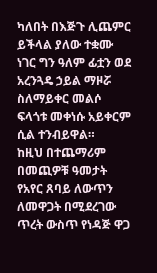ካለበት በእጅጉ ሊጨምር ይችላል ያለው ተቋሙ ነገር ግን ዓለም ፊቷን ወደ አረንጓዴ ኃይል ማዞሯ ስለማይቀር መልሶ ፍላጎቱ መቀነሱ አይቀርም ሲል ተንብይዋል።
ከዚህ በተጨማሪም በመጪዎቹ ዓመታት የአየር ጸባይ ለውጥን ለመዋጋት በሚደረገው ጥረት ውስጥ የነዳጅ ዋጋ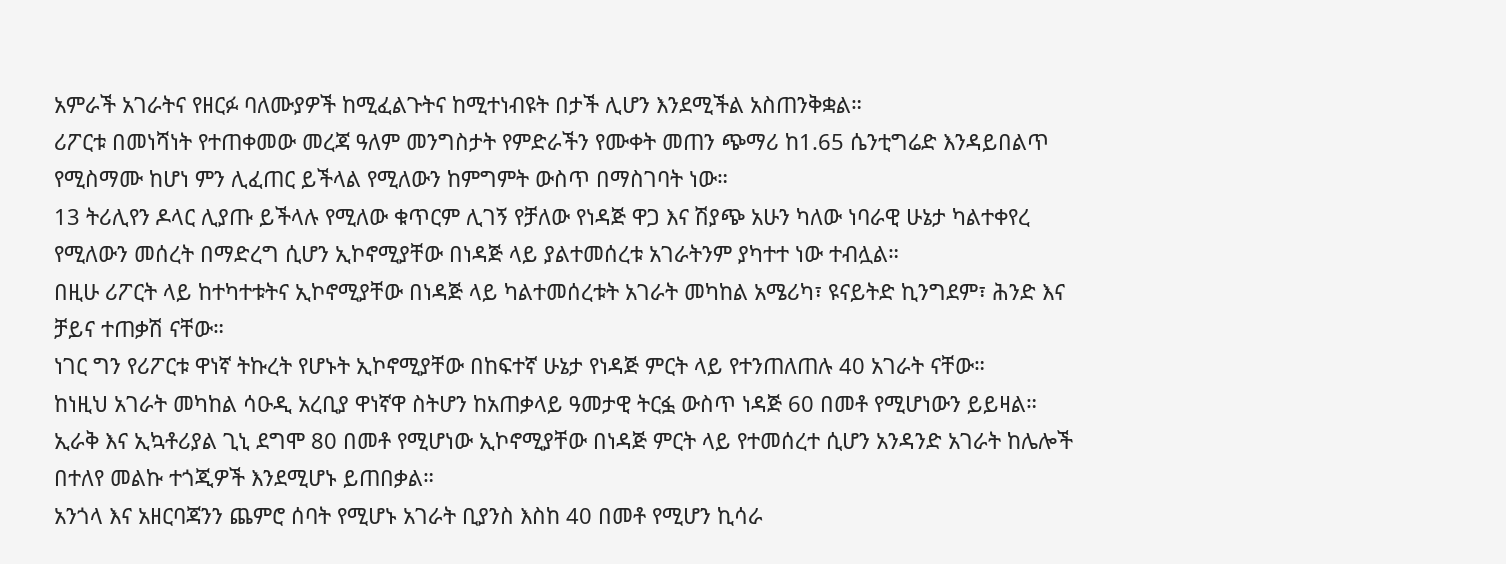አምራች አገራትና የዘርፉ ባለሙያዎች ከሚፈልጉትና ከሚተነብዩት በታች ሊሆን እንደሚችል አስጠንቅቋል።
ሪፖርቱ በመነሻነት የተጠቀመው መረጃ ዓለም መንግስታት የምድራችን የሙቀት መጠን ጭማሪ ከ1.65 ሴንቲግሬድ እንዳይበልጥ የሚስማሙ ከሆነ ምን ሊፈጠር ይችላል የሚለውን ከምግምት ውስጥ በማስገባት ነው።
13 ትሪሊየን ዶላር ሊያጡ ይችላሉ የሚለው ቁጥርም ሊገኝ የቻለው የነዳጅ ዋጋ እና ሽያጭ አሁን ካለው ነባራዊ ሁኔታ ካልተቀየረ የሚለውን መሰረት በማድረግ ሲሆን ኢኮኖሚያቸው በነዳጅ ላይ ያልተመሰረቱ አገራትንም ያካተተ ነው ተብሏል።
በዚሁ ሪፖርት ላይ ከተካተቱትና ኢኮኖሚያቸው በነዳጅ ላይ ካልተመሰረቱት አገራት መካከል አሜሪካ፣ ዩናይትድ ኪንግደም፣ ሕንድ እና ቻይና ተጠቃሽ ናቸው።
ነገር ግን የሪፖርቱ ዋነኛ ትኩረት የሆኑት ኢኮኖሚያቸው በከፍተኛ ሁኔታ የነዳጅ ምርት ላይ የተንጠለጠሉ 40 አገራት ናቸው።
ከነዚህ አገራት መካከል ሳዑዲ አረቢያ ዋነኛዋ ስትሆን ከአጠቃላይ ዓመታዊ ትርፏ ውስጥ ነዳጅ 60 በመቶ የሚሆነውን ይይዛል።
ኢራቅ እና ኢኳቶሪያል ጊኒ ደግሞ 80 በመቶ የሚሆነው ኢኮኖሚያቸው በነዳጅ ምርት ላይ የተመሰረተ ሲሆን አንዳንድ አገራት ከሌሎች በተለየ መልኩ ተጎጂዎች እንደሚሆኑ ይጠበቃል።
አንጎላ እና አዘርባጃንን ጨምሮ ሰባት የሚሆኑ አገራት ቢያንስ እስከ 40 በመቶ የሚሆን ኪሳራ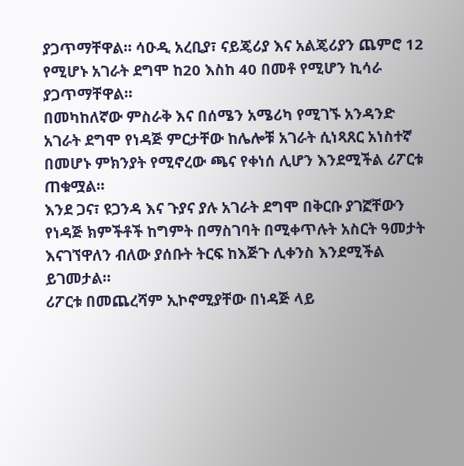ያጋጥማቸዋል። ሳዑዲ አረቢያ፣ ናይጄሪያ እና አልጄሪያን ጨምሮ 12 የሚሆኑ አገራት ደግሞ ከ20 እስከ 40 በመቶ የሚሆን ኪሳራ ያጋጥማቸዋል።
በመካከለኛው ምስራቅ እና በሰሜን አሜሪካ የሚገኙ አንዳንድ አገራት ደግሞ የነዳጅ ምርታቸው ከሌሎቹ አገራት ሲነጻጸር አነስተኛ በመሆኑ ምክንያት የሚኖረው ጫና የቀነሰ ሊሆን እንደሚችል ሪፖርቱ ጠቁሟል።
እንደ ጋና፣ ዩጋንዳ እና ጉያና ያሉ አገራት ደግሞ በቅርቡ ያገኟቸውን የነዳጅ ክምችቶች ከግምት በማስገባት በሚቀጥሉት አስርት ዓመታት እናገኘዋለን ብለው ያሰቡት ትርፍ ከእጅጉ ሊቀንስ እንደሚችል ይገመታል።
ሪፖርቱ በመጨረሻም ኢኮኖሚያቸው በነዳጅ ላይ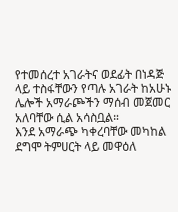የተመሰረተ አገራትና ወደፊት በነዳጅ ላይ ተስፋቸውን የጣሉ አገራት ከአሁኑ ሌሎች አማራጮችን ማሰብ መጀመር አለባቸው ሲል አሳስቧል።
እንደ አማራጭ ካቀረባቸው መካከል ደግሞ ትምሀርት ላይ መዋዕለ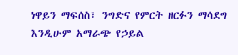ነዋይን ማፍሰስ፣ ንግድና የምርት ዘርፉን ማሳደግ እንዲሁም አማራጭ የኃይል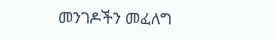መንገዶችን መፈለግ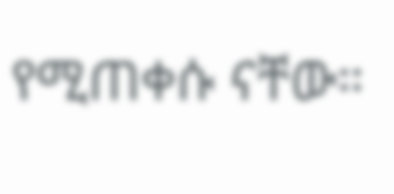የሚጠቀሱ ናቸው።